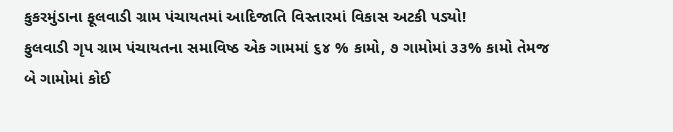કુકરમુંડાના ફૂલવાડી ગ્રામ પંચાયતમાં આદિજાતિ વિસ્તારમાં વિકાસ અટકી પડ્યો!
ફુલવાડી ગૃપ ગ્રામ પંચાયતના સમાવિષ્ઠ એક ગામમાં ૬૪ % કામો, ૭ ગામોમાં ૩૩% કામો તેમજ બે ગામોમાં કોઈ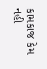કામકાજ કેમ નહી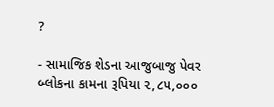?

- સામાજિક શેડના આજુબાજુ પેવર બ્લોકના કામના રૂપિયા ૨,૮૫,૦૦૦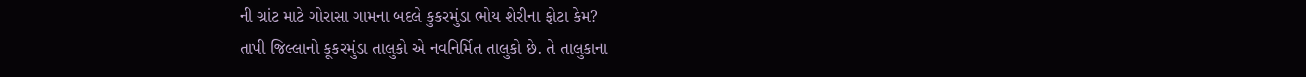ની ગ્રાંટ માટે ગોરાસા ગામના બદલે કુકરમુંડા ભોય શેરીના ફોટા કેમ?
તાપી જિલ્લાનો કૂકરમુંડા તાલુકો એ નવનિર્મિત તાલુકો છે. તે તાલુકાના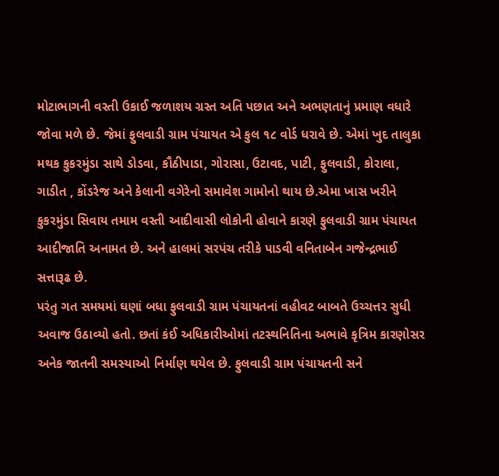મોટાભાગની વસ્તી ઉકાઈ જળાશય ગ્રસ્ત અતિ પછાત અને અભણતાનું પ્રમાણ વધારે જોવા મળે છે. જેમાં ફુલવાડી ગ્રામ પંચાયત એ કુલ ૧૮ વોર્ડ ધરાવે છે. એમાં ખુદ તાલુકા મથક કુકરમુંડા સાથે ડોડવા, કૌઠીપાડા, ગોરાસા, ઉટાવદ, પાટી, ફુલવાડી, કોરાલા, ગાડીત , કોંડરેજ અને કેલાની વગેરેનો સમાવેશ ગામોનો થાય છે.એમા ખાસ ખરીને કુકરમુંડા સિવાય તમામ વસ્તી આદીવાસી લોકોની હોવાને કારણે ફુલવાડી ગ્રામ પંચાયત આદીજાતિ અનામત છે. અને હાલમાં સરપંચ તરીકે પાડવી વનિતાબેન ગજેન્દ્રભાઈ સત્તારૂઢ છે.
પરંતુ ગત સમયમાં ઘણાં બધા ફુલવાડી ગ્રામ પંચાયતનાં વહીવટ બાબતે ઉચ્ચત્તર સુધી અવાજ ઉઠાવ્યો હતો. છતાં કંઈ અધિકારીઓમાં તટસ્થનિતિના અભાવે કૃત્રિમ કારણોસર અનેક જાતની સમસ્યાઓ નિર્માણ થયેલ છે. ફુલવાડી ગ્રામ પંચાયતની સને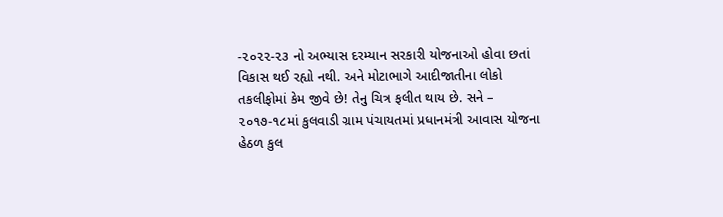-૨૦૨૨-૨૩ નો અભ્યાસ દરમ્યાન સરકારી યોજનાઓ હોવા છતાં વિકાસ થઈ રહ્યો નથી. અને મોટાભાગે આદીજાતીના લોકો તકલીફોમાં કેમ જીવે છે! તેનુ ચિત્ર ફલીત થાય છે. સને – ૨૦૧૭-૧૮માં કુલવાડી ગ્રામ પંચાયતમાં પ્રધાનમંત્રી આવાસ યોજના હેઠળ કુલ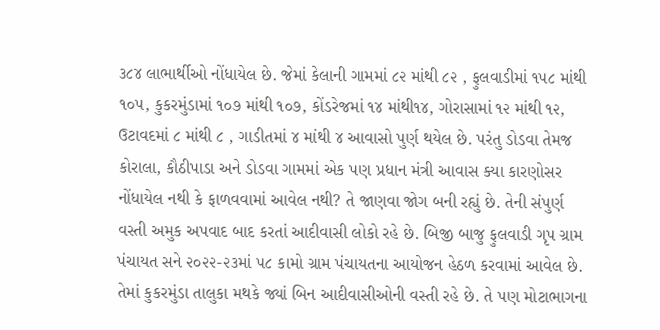૩૮૪ લાભાર્થીઓ નોંધાયેલ છે. જેમાં કેલાની ગામમાં ૮૨ માંથી ૮૨ , ફુલવાડીમાં ૧૫૮ માંથી ૧૦૫, કુકરમુંડામાં ૧૦૭ માંથી ૧૦૭, કોંડરેજમાં ૧૪ માંથી૧૪, ગોરાસામાં ૧૨ માંથી ૧૨, ઉટાવદમાં ૮ માંથી ૮ , ગાડીતમાં ૪ માંથી ૪ આવાસો પુર્ણ થયેલ છે. પરંતુ ડોડવા તેમજ કોરાલા, કૌઠીપાડા અને ડોડવા ગામમાં એક પણ પ્રધાન મંત્રી આવાસ ક્યા કારણોસર નોંધાયેલ નથી કે ફાળવવામાં આવેલ નથી? તે જાણવા જોગ બની રહ્યું છે. તેની સંપુર્ણ વસ્તી અમુક અપવાદ બાદ કરતાં આદીવાસી લોકો રહે છે. બિજી બાજુ ફુલવાડી ગૃપ ગ્રામ પંચાયત સને ૨૦૨૨-૨૩માં ૫૮ કામો ગ્રામ પંચાયતના આયોજન હેઠળ કરવામાં આવેલ છે. તેમાં કુકરમુંડા તાલુકા મથકે જ્યાં બિન આદીવાસીઓની વસ્તી રહે છે. તે પણ મોટાભાગના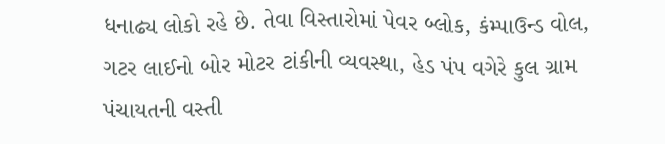ધનાઢ્ય લોકો રહે છે. તેવા વિસ્તારોમાં પેવર બ્લોક, કંમ્પાઉન્ડ વોલ, ગટર લાઈનો બોર મોટર ટાંકીની વ્યવસ્થા, હેડ પંપ વગેરે કુલ ગ્રામ પંચાયતની વસ્તી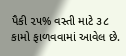પૈકી ૨૫% વસ્તી માટે ૩૮ કામો ફાળવવામાં આવેલ છે.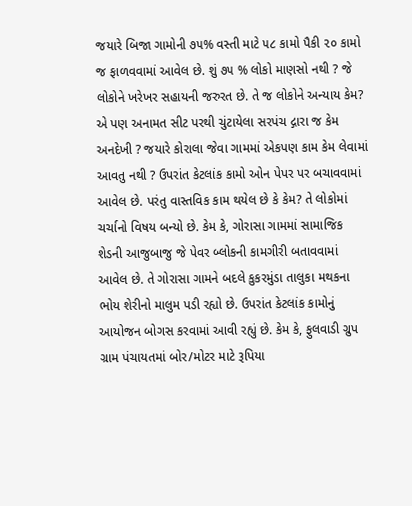જયારે બિજા ગામોની ૭૫% વસ્તી માટે ૫૮ કામો પૈકી ૨૦ કામો જ ફાળવવામાં આવેલ છે. શું ૭૫ % લોકો માણસો નથી ? જે લોકોને ખરેખર સહાયની જરુરત છે. તે જ લોકોને અન્યાય કેમ? એ પણ અનામત સીટ પરથી ચુંટાયેલા સરપંચ દ્ગારા જ કેમ અનદેખી ? જયારે કોરાલા જેવા ગામમાં એકપણ કામ કેમ લેવામાં આવતુ નથી ? ઉપરાંત કેટલાંક કામો ઓન પેપર પર બચાવવામાં આવેલ છે. પરંતુ વાસ્તવિક કામ થયેલ છે કે કેમ? તે લોકોમાં ચર્ચાનો વિષય બન્યો છે. કેમ કે, ગોરાસા ગામમાં સામાજિક શેડની આજુબાજુ જે પેવર બ્લોકની કામગીરી બતાવવામાં આવેલ છે. તે ગોરાસા ગામને બદલે કુકરમુંડા તાલુકા મથકના ભોય શેરીનો માલુમ પડી રહ્યો છે. ઉપરાંત કેટલાંક કામોનું આયોજન બોગસ કરવામાં આવી રહ્યું છે. કેમ કે, ફુલવાડી ગ્રુપ ગ્રામ પંચાયતમાં બોર/મોટર માટે રૂપિયા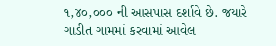૧,૪૦,૦૦૦ ની આસપાસ દર્શાવે છે. જયારે ગાડીત ગામમાં કરવામાં આવેલ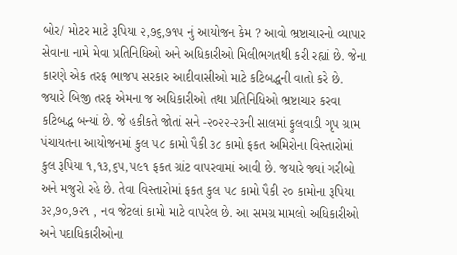બોર/ મોટર માટે રૂપિયા ૨,૭૬,૭૧૫ નું આયોજન કેમ ? આવો ભ્રષ્ટાચારનો વ્યાપાર સેવાના નામે મેવા પ્રતિનિધિઓ અને અધિકારીઓ મિલીભગતથી કરી રહ્યાં છે. જેના કારણે એક તરફ ભાજપ સરકાર આદીવાસીઓ માટે કટિબદ્ધની વાતો કરે છે. જયારે બિજી તરફ એમના જ અધિકારીઓ તથા પ્રતિનિધિઓ ભ્રષ્ટાચાર કરવા કટિબદ્ધ બન્યાં છે. જે હકીકતે જોતાં સને -૨૦૨૨-૨૩ની સાલમાં ફુલવાડી ગૃપ ગ્રામ પંચાયતના આયોજનમાં કુલ ૫૮ કામો પૈકી ૩૮ કામો ફકત અમિરોના વિસ્તારોમાં કુલ રૂપિયા ૧,૧૩,૬૫,૫૯૧ ફકત ગ્રાંટ વાપરવામાં આવી છે. જયારે જ્યાં ગરીબો અને મજુરો રહે છે. તેવા વિસ્તારોમાં ફકત કુલ ૫૮ કામો પૈકી ૨૦ કામોના રૂપિયા ૩૨,૭૦,૭૨૧ , નવ જેટલાં કામો માટે વાપરેલ છે. આ સમગ્ર મામલો અધિકારીઓ અને પદાધિકારીઓના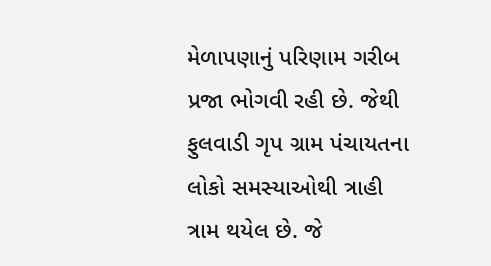મેળાપણાનું પરિણામ ગરીબ પ્રજા ભોગવી રહી છે. જેથી ફુલવાડી ગૃપ ગ્રામ પંચાયતના લોકો સમસ્યાઓથી ત્રાહી ત્રામ થયેલ છે. જે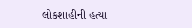લોકશાહીની હત્યા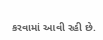કરવામાં આવી રહી છે.